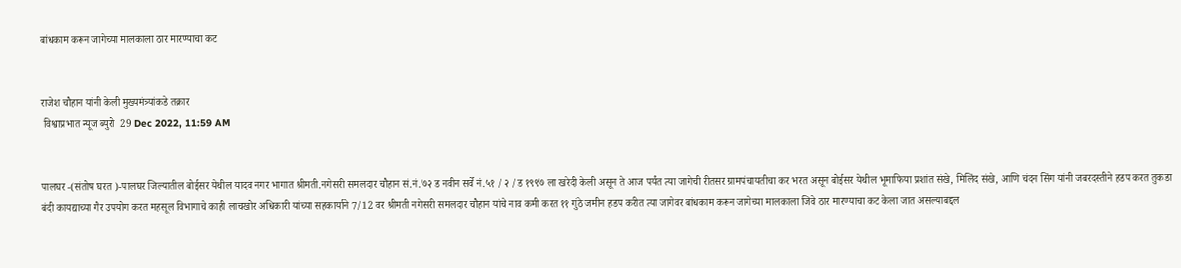बांधकाम करून जागेच्या मालकाला ठार मारण्याचा कट


राजेश चौहान यांनी केली मुख्यमंत्र्यांकडे तक्रार
 विश्वाप्रभात न्यूज ब्युरो  29 Dec 2022, 11:59 AM


पालघर -(संतोष घरत )-पालघर जिल्यातील बोईसर येथील यादव नगर भागात श्रीमती.नगेसरी समलदार चौहान सं.नं.७२ ड नवीन सर्वे नं.५१ / २ /ड १९९७ ला खरेदी केली असून ते आज पर्यंत त्या जागेची रीतसर ग्रामपंचायतीचा कर भरत असून बोईसर येथील भूमाफिया प्रशांत संखे, मिलिंद संखे, आणि चंदन सिंग यांनी जबरदस्तीने हडप करत तुकडा बंदी कायद्याच्या गैर उपयोग करत महसूल विभागाचे काही लाचखोर अधिकारी यांच्या सहकार्याने 7/12 वर श्रीमती नगेसरी समलदार चौहान यांचे नाव कमी करत ११ गुंठे जमीन हडप करीत त्या जागेवर बांधकाम करून जागेच्या मालकाला जिवे ठार मारण्याचा कट केला जात असल्याबद्दल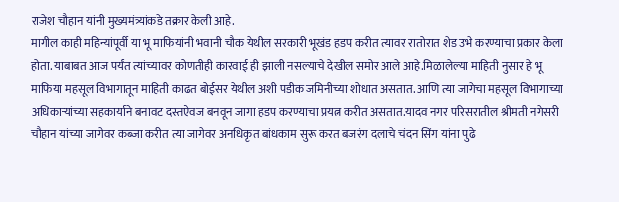राजेश चौहान यांनी मुख्यमंत्र्यांकडे तक्रार केली आहे.
मागील काही महिन्यांपूर्वी या भू माफियांनी भवानी चौक येथील सरकारी भूखंड हडप करीत त्यावर रातोरात शेड उभे करण्याचा प्रकार केला होता. याबाबत आज पर्यंत त्यांच्यावर कोणतीही कारवाई ही झाली नसल्याचे देखील समोर आले आहे.मिळालेल्या माहिती नुसार हे भू माफिया महसूल विभागातून माहिती काढत बोईसर येथील अशी पडीक जमिनीच्या शोधात असतात. आणि त्या जागेचा महसूल विभागाच्या अधिकाऱ्यांच्या सहकार्याने बनावट दस्तऐवज बनवून जागा हडप करण्याचा प्रयत्न करीत असतात.यादव नगर परिसरातील श्रीमती नगेसरी चौहान यांच्या जागेवर कब्जा करीत त्या जागेवर अनधिकृत बांधकाम सुरू करत बजरंग दलाचे चंदन सिंग यांना पुढे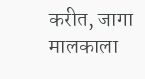करीत, जागा मालकाला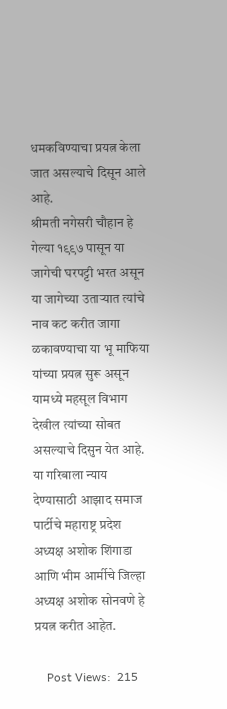धमकविण्याचा प्रयत्न केला जात असल्याचे दिसून आले आहे.
श्रीमती नगेसरी चौहान हे गेल्या १९९७ पासून या जागेची घरपट्टी भरत असून या जागेच्या उताऱ्यात त्यांचे नाव कट करीत जागा  ळकावण्याचा या भू माफिया यांच्या प्रयत्न सुरू असून यामध्ये महसूल विभाग देखील त्यांच्या सोबत असल्याचे दिसुन येत आहे.
या गरिबाला न्याय देण्यासाठी आझाद समाज पार्टीचे महाराष्ट्र प्रदेश अध्यक्ष अशोक शिंगाडा आणि भीम आर्मीचे जिल्हा अध्यक्ष अशोक सोनवणे हे प्रयत्न करीत आहेत.

    Post Views:  215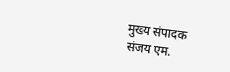मुख्य संपादक
संजय एम.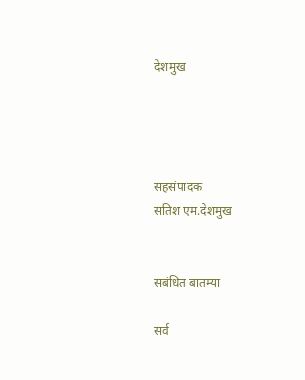देशमुख




सहसंपादक
सतिश एम.देशमुख


सबंधित बातम्या

सर्व